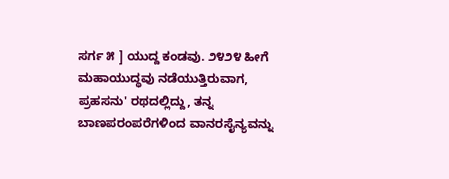ಸರ್ಗ ೫ ] ಯುದ್ದ ಕಂಡವು. ೨೪೨೪ ಹೀಗೆ ಮಹಾಯುದ್ಧವು ನಡೆಯುತ್ತಿರುವಾಗ, ಪ್ರಹಸನು' ರಥದಲ್ಲಿದ್ದು, ತನ್ನ ಬಾಣಪರಂಪರೆಗಳಿಂದ ವಾನರಸೈನ್ಯವನ್ನು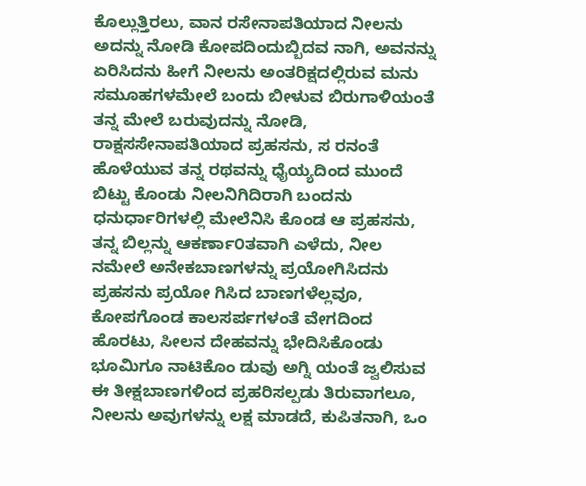ಕೊಲ್ಲುತ್ತಿರಲು, ವಾನ ರಸೇನಾಪತಿಯಾದ ನೀಲನು ಅದನ್ನು ನೋಡಿ ಕೋಪದಿಂದುಬ್ಬಿದವ ನಾಗಿ, ಅವನನ್ನು ಏರಿಸಿದನು ಹೀಗೆ ನೀಲನು ಅಂತರಿಕ್ಷದಲ್ಲಿರುವ ಮನು ಸಮೂಹಗಳಮೇಲೆ ಬಂದು ಬೀಳುವ ಬಿರುಗಾಳಿಯಂತೆ ತನ್ನ ಮೇಲೆ ಬರುವುದನ್ನು ನೋಡಿ, ರಾಕ್ಷಸಸೇನಾಪತಿಯಾದ ಪ್ರಹಸನು, ಸ ರನಂತೆ ಹೊಳೆಯುವ ತನ್ನ ರಥವನ್ನು ಧೈಯ್ಯದಿಂದ ಮುಂದೆ ಬಿಟ್ಟು ಕೊಂಡು ನೀಲನಿಗಿದಿರಾಗಿ ಬಂದನು ಧನುರ್ಧಾರಿಗಳಲ್ಲಿ ಮೇಲೆನಿಸಿ ಕೊಂಡ ಆ ಪ್ರಹಸನು, ತನ್ನ ಬಿಲ್ಲನ್ನು ಆಕರ್ಣಾ೦ತವಾಗಿ ಎಳೆದು, ನೀಲ ನಮೇಲೆ ಅನೇಕಬಾಣಗಳನ್ನು ಪ್ರಯೋಗಿಸಿದನು ಪ್ರಹಸನು ಪ್ರಯೋ ಗಿಸಿದ ಬಾಣಗಳೆಲ್ಲವೂ, ಕೋಪಗೊಂಡ ಕಾಲಸರ್ಪಗಳಂತೆ ವೇಗದಿಂದ ಹೊರಟು, ಸೀಲನ ದೇಹವನ್ನು ಭೇದಿಸಿಕೊಂಡು ಭೂಮಿಗೂ ನಾಟಿಕೊಂ ಡುವು ಅಗ್ನಿ ಯಂತೆ ಜ್ವಲಿಸುವ ಈ ತೀಕ್ಷಬಾಣಗಳಿಂದ ಪ್ರಹರಿಸಲ್ಪಡು ತಿರುವಾಗಲೂ, ನೀಲನು ಅವುಗಳನ್ನು ಲಕ್ಷ ಮಾಡದೆ, ಕುಪಿತನಾಗಿ, ಒಂ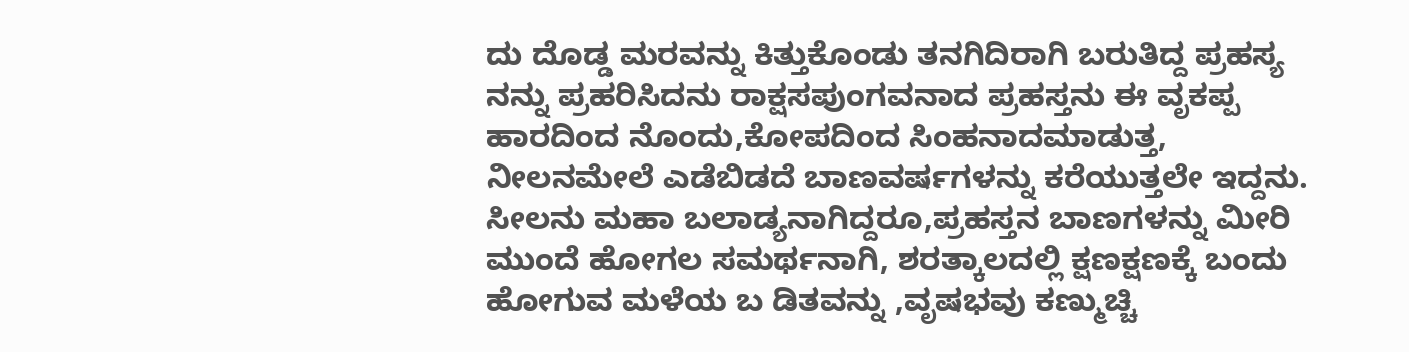ದು ದೊಡ್ಡ ಮರವನ್ನು ಕಿತ್ತುಕೊಂಡು ತನಗಿದಿರಾಗಿ ಬರುತಿದ್ದ ಪ್ರಹಸ್ಯ ನನ್ನು ಪ್ರಹರಿಸಿದನು ರಾಕ್ಷಸಪುಂಗವನಾದ ಪ್ರಹಸ್ತನು ಈ ವೃಕಪ್ಪ ಹಾರದಿಂದ ನೊಂದು,ಕೋಪದಿಂದ ಸಿಂಹನಾದಮಾಡುತ್ತ, ನೀಲನಮೇಲೆ ಎಡೆಬಿಡದೆ ಬಾಣವರ್ಷಗಳನ್ನು ಕರೆಯುತ್ತಲೇ ಇದ್ದನು. ಸೀಲನು ಮಹಾ ಬಲಾಡ್ಯನಾಗಿದ್ದರೂ,ಪ್ರಹಸ್ತನ ಬಾಣಗಳನ್ನು ಮೀರಿ ಮುಂದೆ ಹೋಗಲ ಸಮರ್ಥನಾಗಿ, ಶರತ್ಕಾಲದಲ್ಲಿ ಕ್ಷಣಕ್ಷಣಕ್ಕೆ ಬಂದು ಹೋಗುವ ಮಳೆಯ ಬ ಡಿತವನ್ನು ,ವೃಷಭವು ಕಣ್ಮುಚ್ಚಿ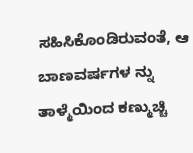ಸಹಿಸಿಕೊಂಡಿರುವಂತೆ, ಆ ಬಾಣವರ್ಷಗಳ ನ್ನು ತಾಳ್ಮೆಯಿಂದ ಕಣ್ಮುಚ್ಚಿ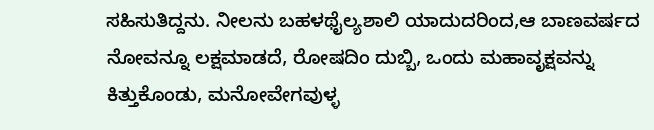ಸಹಿಸುತಿದ್ದನು. ನೀಲನು ಬಹಳಥೈಲ್ಯಶಾಲಿ ಯಾದುದರಿಂದ,ಆ ಬಾಣವರ್ಷದ ನೋವನ್ನೂ ಲಕ್ಷಮಾಡದೆ, ರೋಷದಿಂ ದುಬ್ಬಿ, ಒಂದು ಮಹಾವೃಕ್ಷವನ್ನು ಕಿತ್ತುಕೊಂಡು, ಮನೋವೇಗವುಳ್ಳ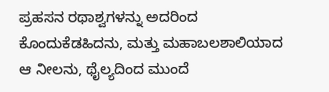ಪ್ರಹಸನ ರಥಾಶ್ವಗಳನ್ನು ಅದರಿಂದ ಕೊಂದುಕೆಡಹಿದನು, ಮತ್ತು ಮಹಾಬಲಶಾಲಿಯಾದ ಆ ನೀಲನು, ಥೈಲ್ಯದಿಂದ ಮುಂದೆ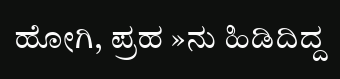ಹೋಗಿ, ಪ್ರಹ »ನು ಹಿಡಿದಿದ್ದ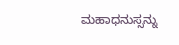ಮಹಾಧನುಸ್ಸನ್ನು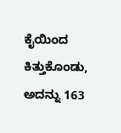ಕೈಯಿಂದ ಕಿತ್ತುಕೊಂಡು, ಅದನ್ನು 163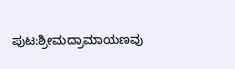ಪುಟ:ಶ್ರೀಮದ್ರಾಮಾಯಣವು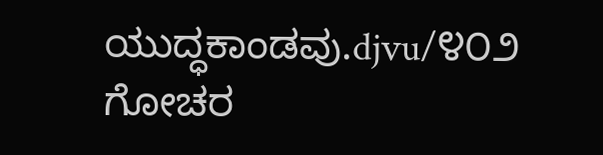ಯುದ್ಧಕಾಂಡವು.djvu/೪೦೨
ಗೋಚರ